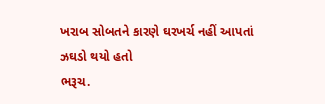ખરાબ સોબતને કારણે ઘરખર્ચ નહીં આપતાં ઝઘડો થયો હતો
ભરૂચ.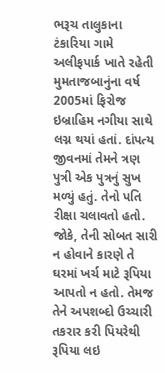ભરૂચ તાલુકાના ટંકારિયા ગામે અલીફપાર્ક ખાતે રહેતી મુમતાજબાનુંના વર્ષ 2005માં ફિરોજ ઇબ્રાહિમ નગીયા સાથે લગ્ન થયાં હતાં. દાંપત્ય જીવનમાં તેમને ત્રણ પુત્રી એક પુત્રનું સુખ મળ્યું હતું. તેનો પતિ રીક્ષા ચલાવતો હતો. જોકે, તેની સોબત સારી ન હોવાને કારણે તે ઘરમાં ખર્ચ માટે રૂપિયા આપતો ન હતો. તેમજ તેને અપશબ્દો ઉચ્ચારી તકરાર કરી પિયરેથી રૂપિયા લઇ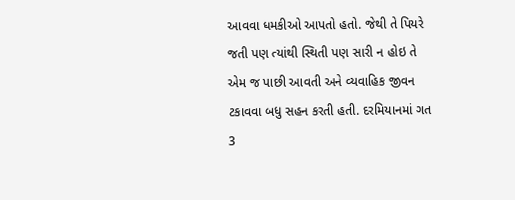આવવા ધમકીઓ આપતો હતો. જેથી તે પિયરે જતી પણ ત્યાંથી સ્થિતી પણ સારી ન હોઇ તે એમ જ પાછી આવતી અને વ્યવાહિક જીવન ટકાવવા બધુ સહન કરતી હતી. દરમિયાનમાં ગત 3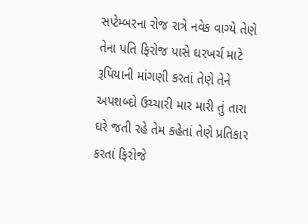સપ્ટેમ્બરના રોજ રાત્રે નવેક વાગ્યે તેણે તેના પતિ ફિરોજ પાસે ઘરખર્ચ માટે રૂપિયાની માંગણી કરતાં તેણે તેને અપશબ્દો ઉચ્ચારી માર મારી તું તારા ઘરે જતી રહે તેમ કહેતાં તેણે પ્રતિકાર કરતાં ફિરોજે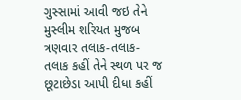ગુસ્સામાં આવી જઇ તેને મુસ્લીમ શરિયત મુજબ ત્રણવાર તલાક-તલાક-તલાક કહીં તેને સ્થળ પર જ છૂટાછેડા આપી દીધા કહીં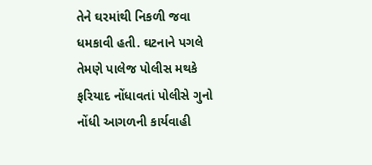તેને ઘરમાંથી નિકળી જવા ધમકાવી હતી. ઘટનાને પગલે તેમણે પાલેજ પોલીસ મથકે ફરિયાદ નોંધાવતાં પોલીસે ગુનો નોંધી આગળની કાર્યવાહી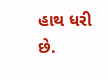હાથ ધરી છે.